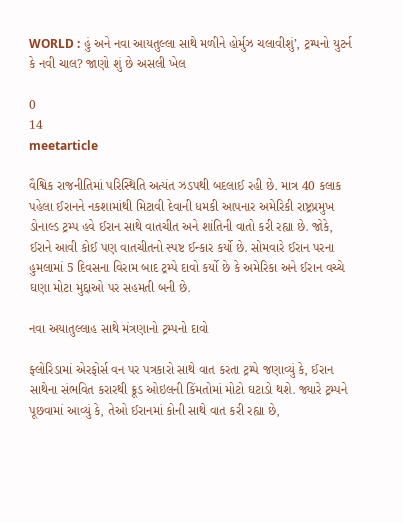WORLD : હું અને નવા આયતુલ્લા સાથે મળીને હોર્મુઝ ચલાવીશું’, ટ્રમ્પનો યુટર્ન કે નવી ચાલ? જાણો શું છે અસલી ખેલ

0
14
meetarticle

વૈશ્વિક રાજનીતિમાં પરિસ્થિતિ અત્યંત ઝડપથી બદલાઈ રહી છે. માત્ર 40 કલાક પહેલા ઈરાનને નકશામાંથી મિટાવી દેવાની ધમકી આપનાર અમેરિકી રાષ્ટ્રપ્રમુખ ડોનાલ્ડ ટ્રમ્પ હવે ઈરાન સાથે વાતચીત અને શાંતિની વાતો કરી રહ્યા છે. જોકે, ઈરાને આવી કોઈ પણ વાતચીતનો સ્પષ્ટ ઈન્કાર કર્યો છે. સોમવારે ઈરાન પરના હુમલામાં 5 દિવસના વિરામ બાદ ટ્રમ્પે દાવો કર્યો છે કે અમેરિકા અને ઈરાન વચ્ચે ઘણા મોટા મુદ્દાઓ પર સહમતી બની છે.

નવા અયાતુલ્લાહ સાથે મંત્રણાનો ટ્રમ્પનો દાવો

ફ્લોરિડામાં એરફોર્સ વન પર પત્રકારો સાથે વાત કરતા ટ્રમ્પે જણાવ્યું કે, ઈરાન સાથેના સંભવિત કરારથી ક્રૂડ ઓઇલની કિંમતોમાં મોટો ઘટાડો થશે. જ્યારે ટ્રમ્પને પૂછવામાં આવ્યું કે, તેઓ ઈરાનમાં કોની સાથે વાત કરી રહ્યા છે,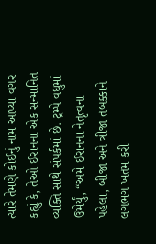ત્યારે તેમણે કોઈનું નામ આપ્યા વગર કહ્યું કે, તેઓ ઈરાનના એક સન્માનિત વ્યક્તિ સાથે સંપર્કમાં છે. ટ્રમ્પે વધુમાં ઉમેર્યું, “અમે ઈરાનના નેતૃત્વના પહેલા, બીજા અને ત્રીજા તબક્કાને લગભગ ખતમ કરી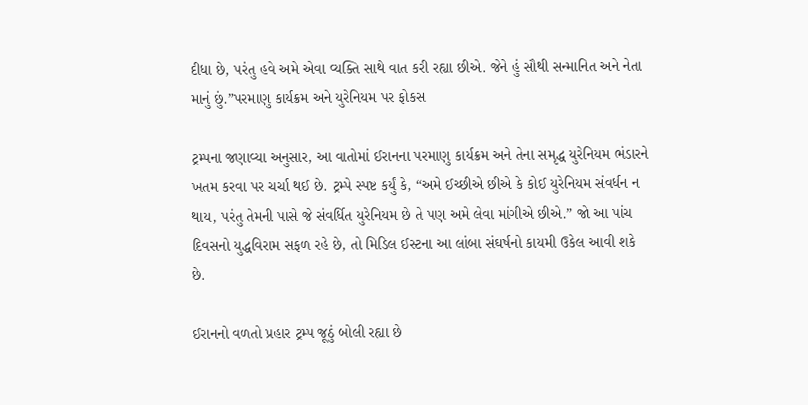દીધા છે, પરંતુ હવે અમે એવા વ્યક્તિ સાથે વાત કરી રહ્યા છીએ. જેને હું સૌથી સન્માનિત અને નેતા માનું છું.”પરમાણુ કાર્યક્રમ અને યુરેનિયમ પર ફોકસ

ટ્રમ્પના જણાવ્યા અનુસાર, આ વાતોમાં ઈરાનના પરમાણુ કાર્યક્રમ અને તેના સમૃદ્ધ યુરેનિયમ ભંડારને ખતમ કરવા પર ચર્ચા થઈ છે. ટ્રમ્પે સ્પષ્ટ કર્યું કે, “અમે ઈચ્છીએ છીએ કે કોઈ યુરેનિયમ સંવર્ધન ન થાય, પરંતુ તેમની પાસે જે સંવર્ધિત યુરેનિયમ છે તે પણ અમે લેવા માંગીએ છીએ.” જો આ પાંચ દિવસનો યુદ્ધવિરામ સફળ રહે છે, તો મિડિલ ઈસ્ટના આ લાંબા સંઘર્ષનો કાયમી ઉકેલ આવી શકે છે.

ઈરાનનો વળતો પ્રહાર ટ્રમ્પ જૂઠું બોલી રહ્યા છે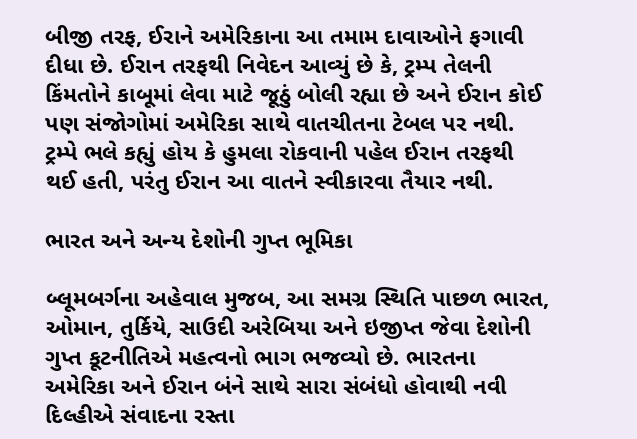બીજી તરફ, ઈરાને અમેરિકાના આ તમામ દાવાઓને ફગાવી દીધા છે. ઈરાન તરફથી નિવેદન આવ્યું છે કે, ટ્રમ્પ તેલની કિંમતોને કાબૂમાં લેવા માટે જૂઠું બોલી રહ્યા છે અને ઈરાન કોઈ પણ સંજોગોમાં અમેરિકા સાથે વાતચીતના ટેબલ પર નથી. ટ્રમ્પે ભલે કહ્યું હોય કે હુમલા રોકવાની પહેલ ઈરાન તરફથી થઈ હતી, પરંતુ ઈરાન આ વાતને સ્વીકારવા તૈયાર નથી.

ભારત અને અન્ય દેશોની ગુપ્ત ભૂમિકા

બ્લૂમબર્ગના અહેવાલ મુજબ, આ સમગ્ર સ્થિતિ પાછળ ભારત, ઓમાન, તુર્કિયે, સાઉદી અરેબિયા અને ઇજીપ્ત જેવા દેશોની ગુપ્ત કૂટનીતિએ મહત્વનો ભાગ ભજવ્યો છે. ભારતના અમેરિકા અને ઈરાન બંને સાથે સારા સંબંધો હોવાથી નવી દિલ્હીએ સંવાદના રસ્તા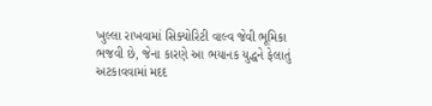ખુલ્લા રાખવામાં સિક્યોરિટી વાલ્વ જેવી ભૂમિકા ભજવી છે, જેના કારણે આ ભયાનક યુદ્ધને ફેલાતું અટકાવવામાં મદદ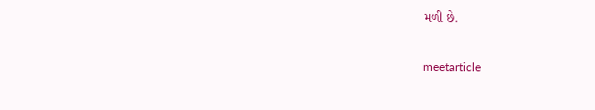મળી છે.

meetarticle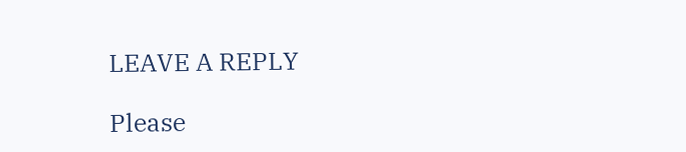LEAVE A REPLY

Please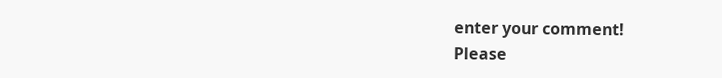enter your comment!
Please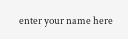enter your name here